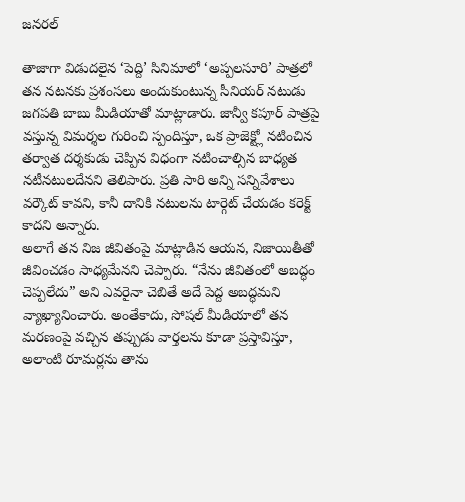జనరల్

తాజాగా విడుదలైన ‘పెద్ది’ సినిమాలో ‘అప్పలసూరి’ పాత్రలో తన నటనకు ప్రశంసలు అందుకుంటున్న సీనియర్ నటుడు జగపతి బాబు మీడియాతో మాట్లాడారు. జాన్వీ కపూర్ పాత్రపై వస్తున్న విమర్శల గురించి స్పందిస్తూ, ఒక ప్రాజెక్ట్లో నటించిన తర్వాత దర్శకుడు చెప్పిన విధంగా నటించాల్సిన బాధ్యత నటీనటులదేనని తెలిపారు. ప్రతి సారి అన్ని సన్నివేశాలు వర్కౌట్ కావని, కానీ దానికి నటులను టార్గెట్ చేయడం కరెక్ట్ కాదని అన్నారు.
అలాగే తన నిజ జీవితంపై మాట్లాడిన ఆయన, నిజాయితీతో జీవించడం సాధ్యమేనని చెప్పారు. “నేను జీవితంలో అబద్ధం చెప్పలేదు” అని ఎవరైనా చెబితే అదే పెద్ద అబద్ధమని వ్యాఖ్యానించారు. అంతేకాదు, సోషల్ మీడియాలో తన మరణంపై వచ్చిన తప్పుడు వార్తలను కూడా ప్రస్తావిస్తూ, అలాంటి రూమర్లను తాను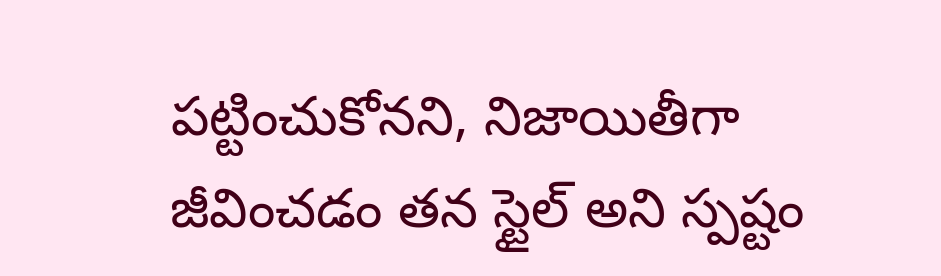పట్టించుకోనని, నిజాయితీగా జీవించడం తన స్టైల్ అని స్పష్టం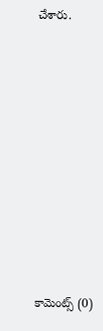చేశారు.













కామెంట్స్ (0)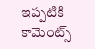ఇప్పటికి కామెంట్స్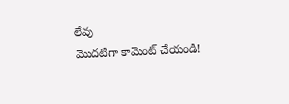లేవు
మొదటిగా కామెంట్ చేయండి!